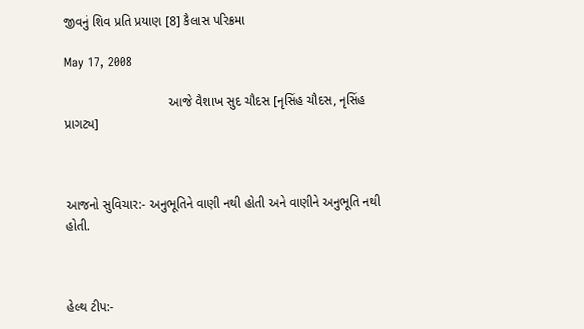જીવનું શિવ પ્રતિ પ્રયાણ [8] કૈલાસ પરિક્રમા

May 17, 2008

                             આજે વૈશાખ સુદ ચૌદસ [નૃસિંહ ચૌદસ, નૃસિંહ પ્રાગટ્ય]



આજનો સુવિચાર:- અનુભૂતિને વાણી નથી હોતી અને વાણીને અનુભૂતિ નથી હોતી.



હેલ્થ ટીપ:-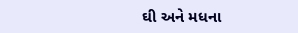ઘી અને મધના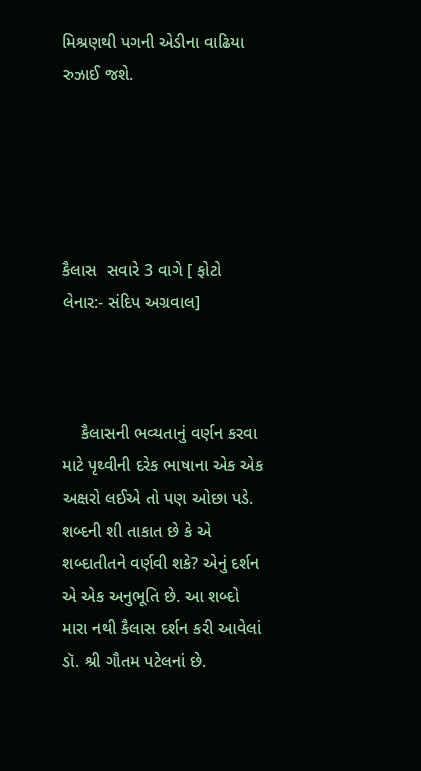મિશ્રણથી પગની એડીના વાઢિયા રુઝાઈ જશે.





કૈલાસ  સવારે 3 વાગે [ ફોટો લેનાર:- સંદિપ અગ્રવાલ]



    કૈલાસની ભવ્યતાનું વર્ણન કરવા માટે પૃથ્વીની દરેક ભાષાના એક એક અક્ષરો લઈએ તો પણ ઓછા પડે. શબ્દની શી તાકાત છે કે એ શબ્દાતીતને વર્ણવી શકે? એનું દર્શન એ એક અનુભૂતિ છે. આ શબ્દો મારા નથી કૈલાસ દર્શન કરી આવેલાં ડૉ. શ્રી ગૌતમ પટેલનાં છે.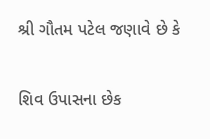શ્રી ગૌતમ પટેલ જણાવે છે કે

શિવ ઉપાસના છેક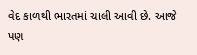વેદ કાળથી ભારતમાં ચાલી આવી છે. આજે પણ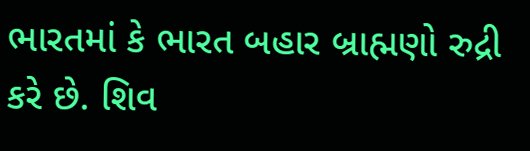ભારતમાં કે ભારત બહાર બ્રાહ્મણો રુદ્રી કરે છે. શિવ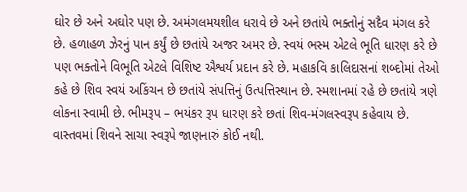ઘોર છે અને અઘોર પણ છે. અમંગલમયશીલ ધરાવે છે અને છતાંયે ભક્તોનું સદૈવ મંગલ કરે છે. હળાહળ ઝેરનું પાન કર્યું છે છતાંયે અજર અમર છે. સ્વયં ભસ્મ એટલે ભૂતિ ધારણ કરે છે પણ ભક્તોને વિભૂતિ એટલે વિશિષ્ટ ઐશ્વર્ય પ્રદાન કરે છે. મહાકવિ કાલિદાસનાં શબ્દોમાં તેઓ કહે છે શિવ સ્વયં અકિંચન છે છતાંયે સંપત્તિનું ઉત્પત્તિસ્થાન છે. સ્મશાનમાં રહે છે છતાંયે ત્રણે લોકના સ્વામી છે. ભીમરૂપ – ભયંકર રૂપ ધારણ કરે છતાં શિવ-મંગલસ્વરૂપ કહેવાય છે. વાસ્તવમાં શિવને સાચા સ્વરૂપે જાણનારું કોઈ નથી.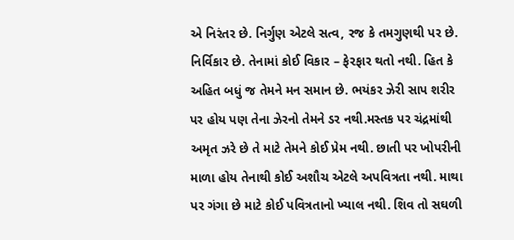એ નિરંતર છે. નિર્ગુણ એટલે સત્વ, રજ કે તમગુણથી પર છે. નિર્વિકાર છે. તેનામાં કોઈ વિકાર – ફેરફાર થતો નથી. હિત કે અહિત બધું જ તેમને મન સમાન છે. ભયંકર ઝેરી સાપ શરીર પર હોય પણ તેના ઝેરનો તેમને ડર નથી.મસ્તક પર ચંદ્રમાંથી અમૃત ઝરે છે તે માટે તેમને કોઈ પ્રેમ નથી. છાતી પર ખોપરીની માળા હોય તેનાથી કોઈ અશૌચ એટલે અપવિત્રતા નથી. માથા પર ગંગા છે માટે કોઈ પવિત્રતાનો ખ્યાલ નથી. શિવ તો સઘળી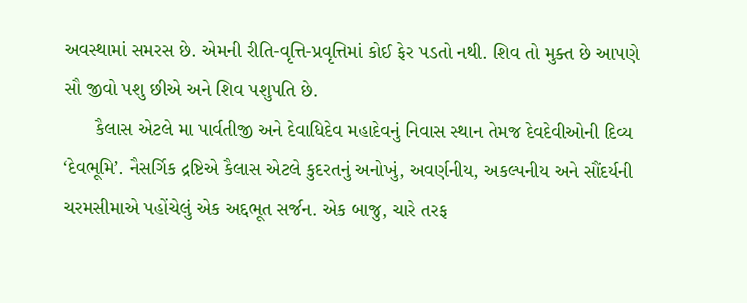અવસ્થામાં સમરસ છે. એમની રીતિ-વૃત્તિ-પ્રવૃત્તિમાં કોઈ ફેર પડતો નથી. શિવ તો મુક્ત છે આપણે સૌ જીવો પશુ છીએ અને શિવ પશુપતિ છે.
      કૈલાસ એટલે મા પાર્વતીજી અને દેવાધિદેવ મહાદેવનું નિવાસ સ્થાન તેમજ દેવદેવીઓની દિવ્ય ‘દેવભૂમિ’. નૈસર્ગિક દ્રષ્ટિએ કૈલાસ એટલે કુદરતનું અનોખું, અવર્ણનીય, અકલ્પનીય અને સૌંદર્યની ચરમસીમાએ પહોંચેલું એક અદ્દભૂત સર્જન. એક બાજુ, ચારે તરફ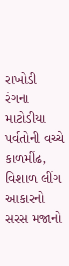રાખોડી રંગના માટોડીયા પર્વતોની વચ્ચે કાળમીંઢ, વિશાળ લીંગ આકારનો સરસ મજાનો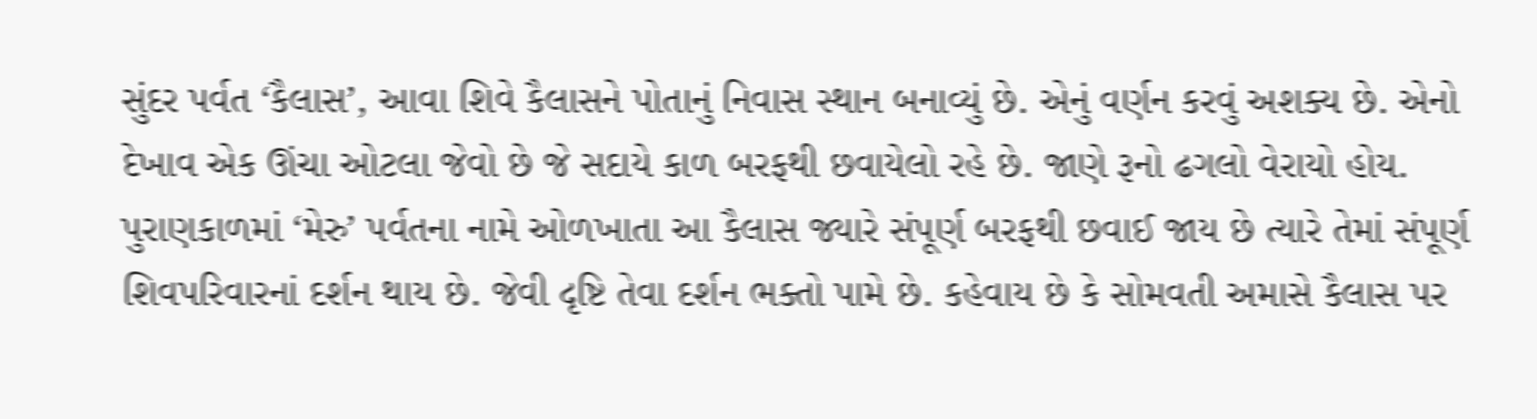સુંદર પર્વત ‘કૈલાસ’, આવા શિવે કૈલાસને પોતાનું નિવાસ સ્થાન બનાવ્યું છે. એનું વર્ણન કરવું અશક્ય છે. એનો દેખાવ એક ઊંચા ઓટલા જેવો છે જે સદાયે કાળ બરફથી છવાયેલો રહે છે. જાણે રૂનો ઢગલો વેરાયો હોય. પુરાણકાળમાં ‘મેરુ’ પર્વતના નામે ઓળખાતા આ કૈલાસ જ્યારે સંપૂર્ણ બરફથી છવાઈ જાય છે ત્યારે તેમાં સંપૂર્ણ શિવપરિવારનાં દર્શન થાય છે. જેવી દૃષ્ટિ તેવા દર્શન ભક્તો પામે છે. કહેવાય છે કે સોમવતી અમાસે કૈલાસ પર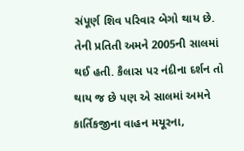સંપૂર્ણ શિવ પરિવાર બેગો થાય છે. તેની પ્રતિતી અમને 2005ની સાલમાં થઈ હતી. કૈલાસ પર નંદીના દર્શન તો થાય જ છે પણ એ સાલમાં અમને કાર્તિકજીના વાહન મયૂરના,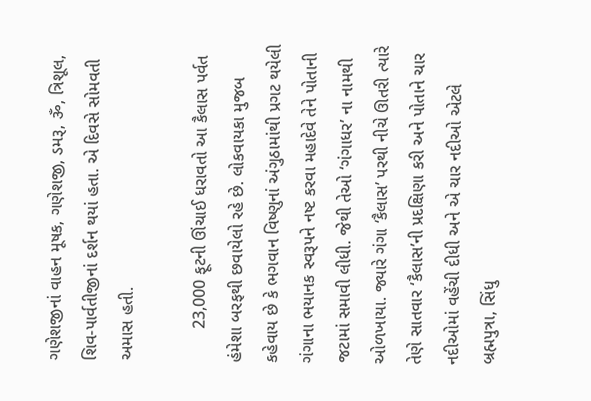ગણેશજીનાં વાહન મૂષક, ગણેશજી, ડમરૂ, ૐ, ત્રિશૂલ, શિવ-પાર્વતીજીનાં દર્શન થયાં હતા. એ દિવસે સોમવતી અમાસ હતી.

       23,000 ફૂટની ઊંચાઈ ધરાવતો આ કૈલાસ પર્વત હંમેશા બરફથી છવાયેલો રહે છે. લોકવાયકા મુજબ કહેવાય છે કે ભગવાન વિષ્ણુનાં અંગુઠામાંથી પ્રગટ થયેલી ગંગાના ભયાનક સ્વરૂપને નષ્ટ કરવા મહાદેવે તેને પોતાની જટામાં સમાવી લીધી. જેથી તેઓ ‘ગંગાધર’ ના નામથી ઓળખાયા. જ્યારે ગંગા ‘કૈલાસ’ પરથી નીચે ઊતરી ત્યારે તેણે સાતવાર ‘કૈલાસ’ની પ્રદક્ષિણા કરી અને પોતાને ચાર નદીઓમાં વહેંચી દીધી અને એ ચાર નદીઓ એટલે બ્રહ્મપુત્રા, સિંધુ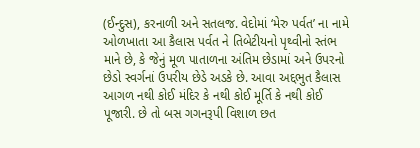(ઈન્દુસ), કરનાળી અને સતલજ. વેદોમાં ‘મેરુ પર્વત’ ના નામે ઓળખાતા આ કૈલાસ પર્વત ને તિબેટીયનો પૃથ્વીનો સ્તંભ માને છે, કે જેનું મૂળ પાતાળના અંતિમ છેડામાં અને ઉપરનો છેડો સ્વર્ગનાં ઉપરીય છેડે અડકે છે. આવા અદ્દભુત કૈલાસ આગળ નથી કોઈ મંદિર કે નથી કોઈ મૂર્તિ કે નથી કોઈ પૂજારી. છે તો બસ ગગનરૂપી વિશાળ છત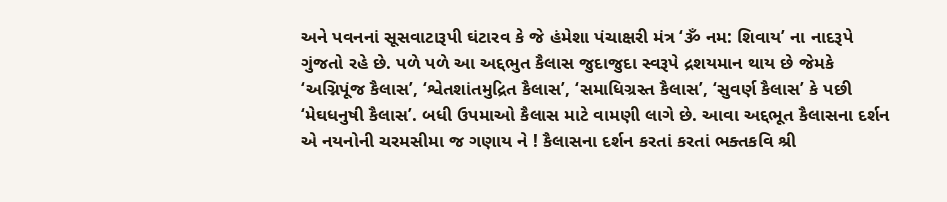અને પવનનાં સૂસવાટારૂપી ઘંટારવ કે જે હંમેશા પંચાક્ષરી મંત્ર ‘ૐ નમ: શિવાય’ ના નાદરૂપે ગુંજતો રહે છે. પળે પળે આ અદ્દભુત કૈલાસ જુદાજુદા સ્વરૂપે દ્રશયમાન થાય છે જેમકે ‘અગ્નિપૂંજ કૈલાસ’, ‘શ્વેતશાંતમુદ્રિત કૈલાસ’, ‘સમાધિગ્રસ્ત કૈલાસ’, ‘સુવર્ણ કૈલાસ’ કે પછી ‘મેઘધનુષી કૈલાસ’. બધી ઉપમાઓ કૈલાસ માટે વામણી લાગે છે. આવા અદ્દભૂત કૈલાસના દર્શન એ નયનોની ચરમસીમા જ ગણાય ને ! કૈલાસના દર્શન કરતાં કરતાં ભક્તકવિ શ્રી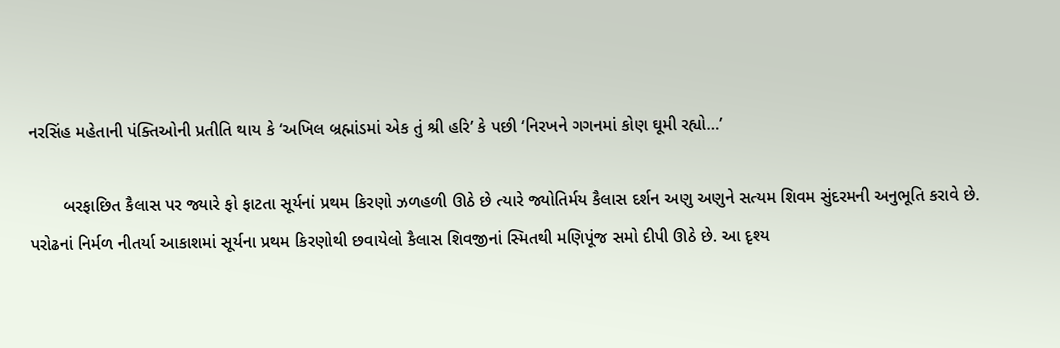નરસિંહ મહેતાની પંક્તિઓની પ્રતીતિ થાય કે ‘અખિલ બ્રહ્માંડમાં એક તું શ્રી હરિ’ કે પછી ‘નિરખને ગગનમાં કોણ ઘૂમી રહ્યો…’

       બરફાછિત કૈલાસ પર જ્યારે ફો ફાટતા સૂર્યનાં પ્રથમ કિરણો ઝળહળી ઊઠે છે ત્યારે જ્યોતિર્મય કૈલાસ દર્શન અણુ અણુને સત્યમ શિવમ સુંદરમની અનુભૂતિ કરાવે છે. પરોઢનાં નિર્મળ નીતર્યા આકાશમાં સૂર્યના પ્રથમ કિરણોથી છવાયેલો કૈલાસ શિવજીનાં સ્મિતથી મણિપૂંજ સમો દીપી ઊઠે છે. આ દૃશ્ય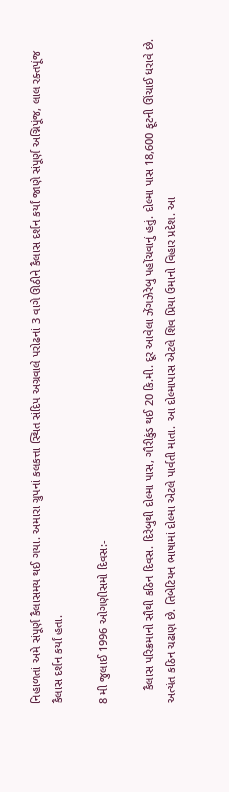નિહાળતાં અમે સંપૂર્ણ કૈલાસમય થઈ ગયા. અમારા ગ્રુપનાં કલકત્તા સ્થિત સંદિપ અગ્રવાલે પરોઢનાં 3 વાગે ઊઠીને કૈલાસ દર્શન કર્યાં જાણે સંપૂર્ણ અગ્નિપૂંજ, લાલ રક્તપૂંજ કૈલાસ દર્શન કર્યાં હતા.

8 મી જુલાઈ 1996 ઓગણીસમો દિવસ:-

    કૈલાસ પરિક્રમાનો સૌથી કઠિન દિવસ. દિરેબુથી દોલ્મા પાસ, ગૌરીકુંડ થઈ 20 કિ.મી. દૂર આવેલા ઝેંગઝેરેબુ પહોંચવાનું હતું. દોલ્મા પાસ 18,600 ફૂટની ઊંચાઈ ધરાવે છે. અત્યંત કઠિન ચઢાણ છે. તિબેટિયન ભાષામાં દોલ્મા એટલે પાર્વતી માતા. આ દોલ્માપાસ એટલે શિવ પ્રિયા ઉમાનો વિહાર પ્રદેશ. આ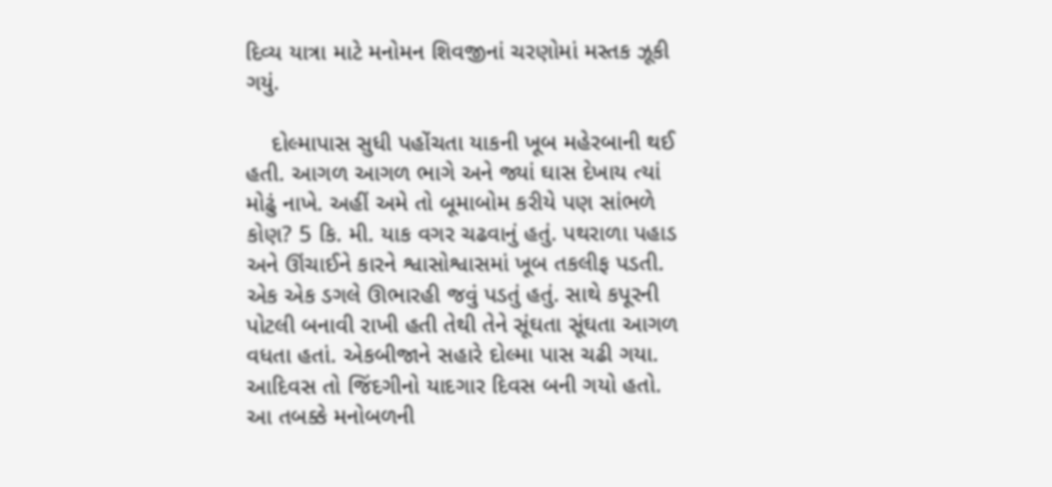દિવ્ય યાત્રા માટે મનોમન શિવજીનાં ચરણોમાં મસ્તક ઝૂકી ગયું.

    દોલ્માપાસ સુધી પહોંચતા યાકની ખૂબ મહેરબાની થઈ હતી. આગળ આગળ ભાગે અને જ્યાં ઘાસ દેખાય ત્યાં મોઢું નાખે. અહીં અમે તો બૂમાબોમ કરીયે પણ સાંભળે કોણ? 5 કિ. મી. યાક વગર ચઢવાનું હતું. પથરાળા પહાડ અને ઊંચાઈને કારને શ્વાસોશ્વાસમાં ખૂબ તકલીફ પડતી. એક એક ડગલે ઊભારહી જવું પડતું હતું. સાથે કપૂરની પોટલી બનાવી રાખી હતી તેથી તેને સૂંઘતા સૂંઘતા આગળ વધતા હતાં. એકબીજાને સહારે દોલ્મા પાસ ચઢી ગયા. આદિવસ તો જિંદગીનો યાદગાર દિવસ બની ગયો હતો. આ તબક્કે મનોબળની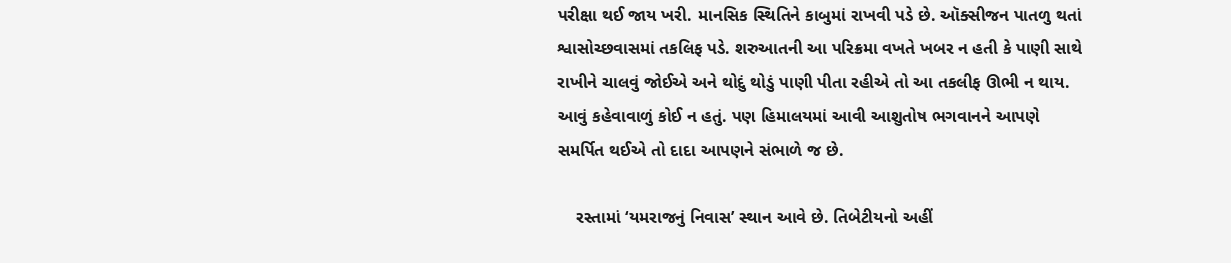પરીક્ષા થઈ જાય ખરી. માનસિક સ્થિતિને કાબુમાં રાખવી પડે છે. ઑક્સીજન પાતળુ થતાં શ્વાસોચ્છવાસમાં તકલિફ પડે. શરુઆતની આ પરિક્રમા વખતે ખબર ન હતી કે પાણી સાથે રાખીને ચાલવું જોઈએ અને થોદું થોડું પાણી પીતા રહીએ તો આ તકલીફ ઊભી ન થાય. આવું કહેવાવાળું કોઈ ન હતું. પણ હિમાલયમાં આવી આશુતોષ ભગવાનને આપણે સમર્પિત થઈએ તો દાદા આપણને સંભાળે જ છે.

    રસ્તામાં ‘યમરાજનું નિવાસ’ સ્થાન આવે છે. તિબેટીયનો અહીં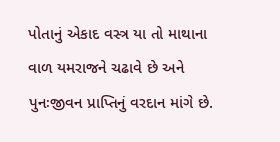પોતાનું એકાદ વસ્ત્ર યા તો માથાના વાળ યમરાજને ચઢાવે છે અને પુનઃજીવન પ્રાપ્તિનું વરદાન માંગે છે.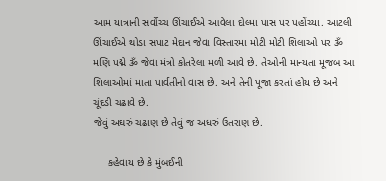આમ યાત્રાની સર્વોચ્ચ ઊંચાઈએ આવેલા દોલ્મા પાસ પર પહોંચ્યા. આટલી ઊંચાઈએ થોડા સપાટ મેદાન જેવા વિસ્તારમા મોટી મોટી શિલાઓ પર ૐ મણિ પદ્મે ૐ જેવા મંત્રો કોતરેલા મળી આવે છે. તેઓની માન્યતા મૂજબ આ શિલાઓમાં માતા પાર્વતીનો વાસ છે. અને તેની પૂજા કરતાં હોય છે અને ચૂંદડી ચઢાવે છે.
જેવું અઘરું ચઢાણ છે તેવું જ અધરું ઉતરાણ છે.

     કહેવાય છે કે મુંબઈની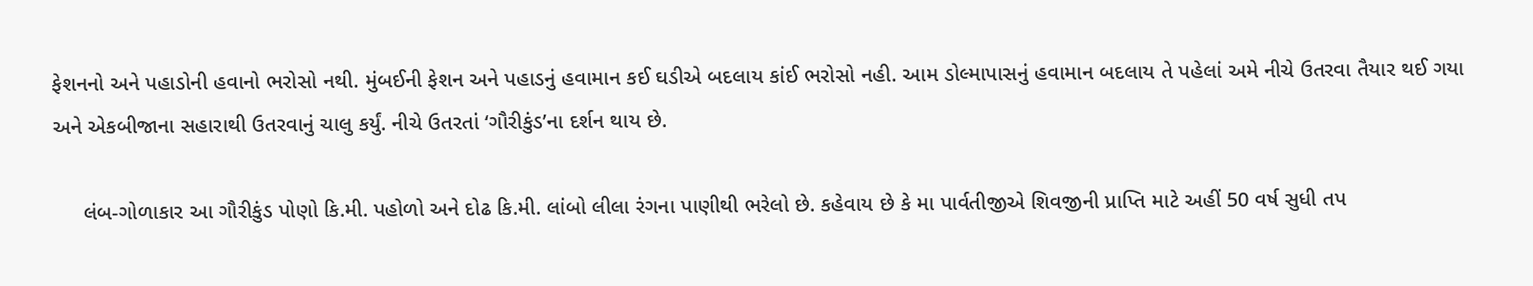ફેશનનો અને પહાડોની હવાનો ભરોસો નથી. મુંબઈની ફેશન અને પહાડનું હવામાન કઈ ઘડીએ બદલાય કાંઈ ભરોસો નહી. આમ ડોલ્માપાસનું હવામાન બદલાય તે પહેલાં અમે નીચે ઉતરવા તૈયાર થઈ ગયા અને એકબીજાના સહારાથી ઉતરવાનું ચાલુ કર્યું. નીચે ઉતરતાં ‘ગૌરીકુંડ’ના દર્શન થાય છે.

     લંબ-ગોળાકાર આ ગૌરીકુંડ પોણો કિ.મી. પહોળો અને દોઢ કિ.મી. લાંબો લીલા રંગના પાણીથી ભરેલો છે. કહેવાય છે કે મા પાર્વતીજીએ શિવજીની પ્રાપ્તિ માટે અહીં 50 વર્ષ સુધી તપ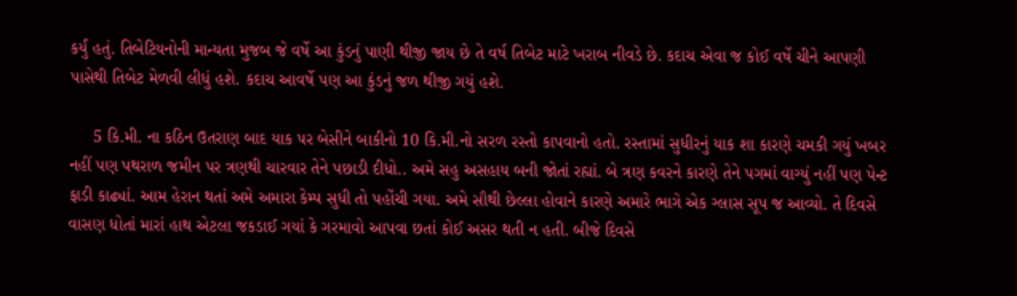કર્યું હતું. તિબેટિયનોની માન્યતા મુજબ જે વર્ષે આ કુંડનું પાણી થીજી જાય છે તે વર્ષ તિબેટ માટે ખરાબ નીવડે છે. કદાચ એવા જ કોઈ વર્ષે ચીને આપણી પાસેથી તિબેટ મેળવી લીધું હશે. કદાચ આવર્ષે પણ આ કુંડનું જળ થીજી ગયું હશે.

     5 કિ.મી. ના કઠિન ઉતરાણ બાદ યાક પર બેસીને બાકીનો 10 કિ.મી.નો સરળ રસ્તો કાપવાનો હતો. રસ્તામાં સુધીરનું યાક શા કારણે ચમકી ગયું ખબર નહીં પણ પથરાળ જમીન પર ત્રણથી ચારવાર તેને પછાડી દીધો.. અમે સહુ અસહાય બની જોતાં રહ્યાં. બે ત્રણ કવરને કારણે તેને પગમાં વાગ્યું નહીં પણ પેન્ટ ફાડી કાઢ્યાં. આમ હેરાન થતાં અમે અમારા કેમ્પ સુધી તો પહોંચી ગયા. અમે સૌથી છેલ્લા હોવાને કારણે અમારે ભાગે એક ગ્લાસ સૂપ જ આવ્યો. તે દિવસે વાસણ ધોતાં મારાં હાથ એટલા જકડાઈ ગયાં કે ગરમાવો આપવા છતાં કોઈ અસર થતી ન હતી. બીજે દિવસે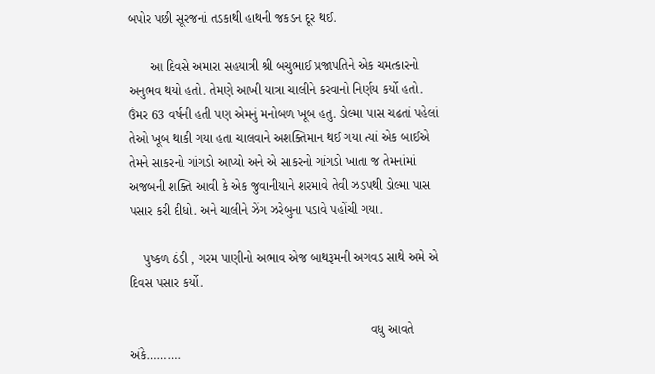બપોર પછી સૂરજનાં તડકાથી હાથની જકડન દૂર થઈ.

      આ દિવસે અમારા સહયાત્રી શ્રી બચુભાઈ પ્રજાપતિને એક ચમત્કારનો અનુભવ થયો હતો. તેમણે આખી યાત્રા ચાલીને કરવાનો નિર્ણય કર્યો હતો. ઉંમર 63 વર્ષની હતી પણ એમનું મનોબળ ખૂબ હતુ. ડોલ્મા પાસ ચઢતાં પહેલાં તેઓ ખૂબ થાકી ગયા હતા ચાલવાને અશક્તિમાન થઈ ગયા ત્યાં એક બાઈએ તેમને સાકરનો ગાંગડો આપ્યો અને એ સાકરનો ગાંગડો ખાતા જ તેમનાંમાં અજબની શક્તિ આવી કે એક જુવાનીયાને શરમાવે તેવી ઝડપથી ડોલ્મા પાસ પસાર કરી દીધો. અને ચાલીને ઝેંગ ઝરેબુના પડાવે પહોંચી ગયા.

    પુષ્કળ ઠંડી , ગરમ પાણીનો અભાવ એજ બાથરૂમની અગવડ સાથે અમે એ દિવસ પસાર કર્યો.

                                                                   વધુ આવતે અંકે……….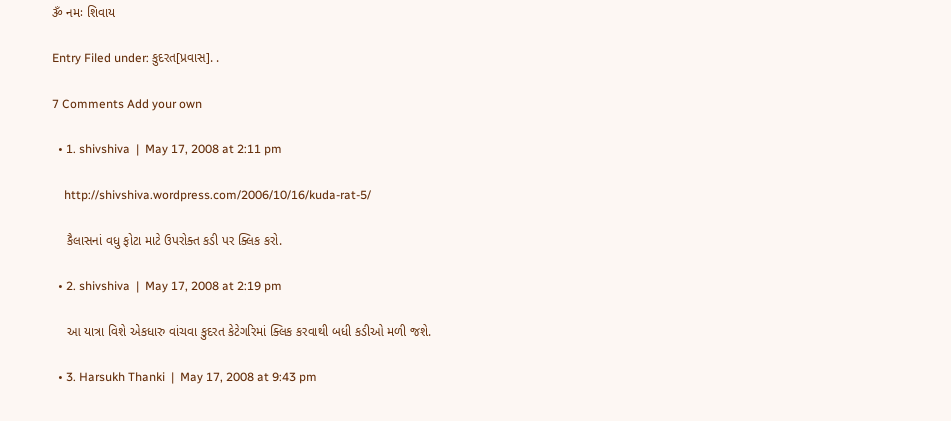ૐ નમઃ શિવાય

Entry Filed under: કુદરત[પ્રવાસ]. .

7 Comments Add your own

  • 1. shivshiva  |  May 17, 2008 at 2:11 pm

    http://shivshiva.wordpress.com/2006/10/16/kuda-rat-5/

    કૈલાસનાં વધુ ફોટા માટે ઉપરોક્ત કડી પર ક્લિક કરો.

  • 2. shivshiva  |  May 17, 2008 at 2:19 pm

    આ યાત્રા વિશે એકધારુ વાંચવા કુદરત કેટેગરિમાં ક્લિક કરવાથી બધી કડીઓ મળી જશે.

  • 3. Harsukh Thanki  |  May 17, 2008 at 9:43 pm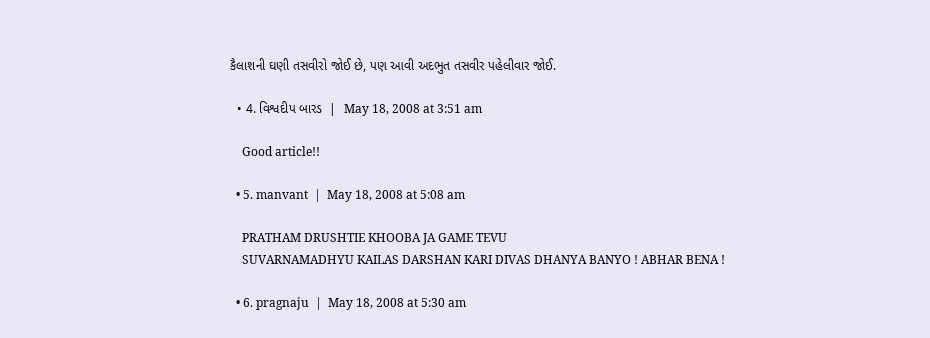કૈલાશની ઘણી તસવીરો જોઈ છે, પણ આવી અદભુત તસવીર પહેલીવાર જોઈ.

  • 4. વિશ્વદીપ બારડ  |  May 18, 2008 at 3:51 am

    Good article!!

  • 5. manvant  |  May 18, 2008 at 5:08 am

    PRATHAM DRUSHTIE KHOOBA JA GAME TEVU
    SUVARNAMADHYU KAILAS DARSHAN KARI DIVAS DHANYA BANYO ! ABHAR BENA !

  • 6. pragnaju  |  May 18, 2008 at 5:30 am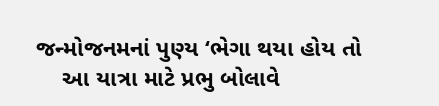જન્મોજનમનાં પુણ્ય ‘ભેગા થયા હોય તો
    આ યાત્રા માટે પ્રભુ બોલાવે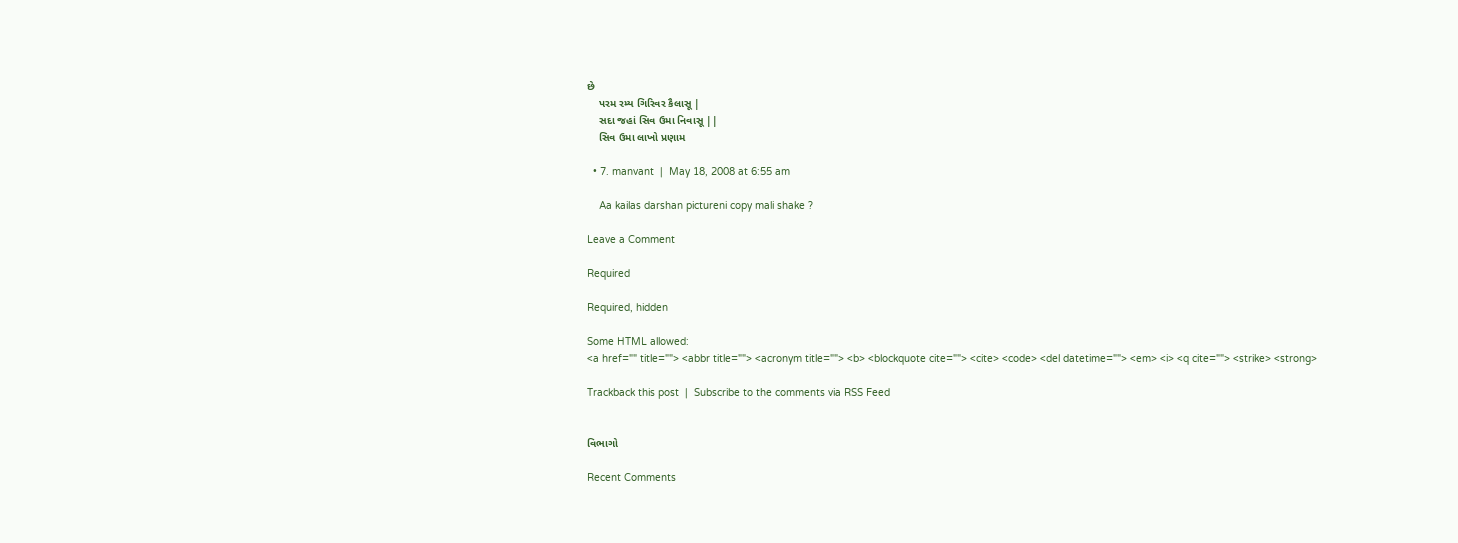છે
    પરમ રમ્ય ગિરિવર કૈલાસૂ |
    સદા જહાં સિવ ઉમા નિવાસૂ ||
    સિવ ઉમા લાખો પ્રણામ

  • 7. manvant  |  May 18, 2008 at 6:55 am

    Aa kailas darshan pictureni copy mali shake ?

Leave a Comment

Required

Required, hidden

Some HTML allowed:
<a href="" title=""> <abbr title=""> <acronym title=""> <b> <blockquote cite=""> <cite> <code> <del datetime=""> <em> <i> <q cite=""> <strike> <strong>

Trackback this post  |  Subscribe to the comments via RSS Feed


વિભાગો

Recent Comments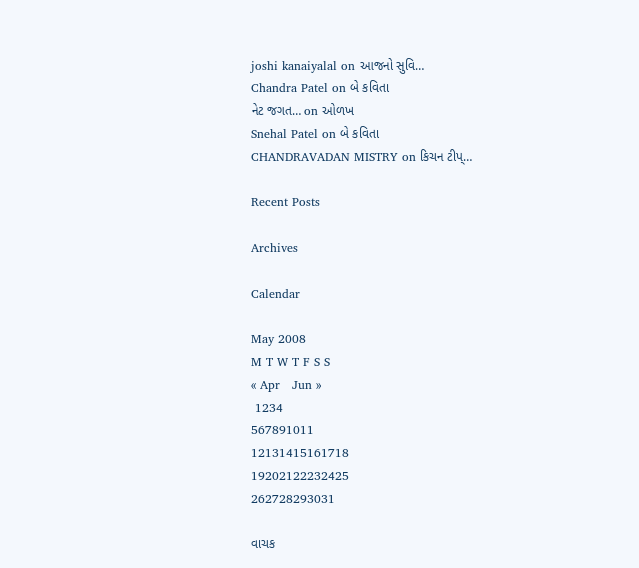joshi kanaiyalal on આજનો સુવિ…
Chandra Patel on બે કવિતા
નેટ જગત… on ઓળખ
Snehal Patel on બે કવિતા
CHANDRAVADAN MISTRY on કિચન ટીપ્…

Recent Posts

Archives

Calendar

May 2008
M T W T F S S
« Apr   Jun »
 1234
567891011
12131415161718
19202122232425
262728293031

વાચક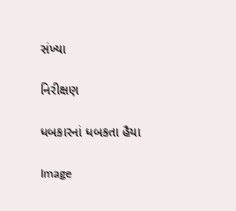સંખ્યા

નિરીક્ષણ

ધબકારનાં ધબકતા હૈયા

Image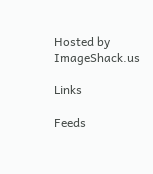Hosted by ImageShack.us

Links

Feeds